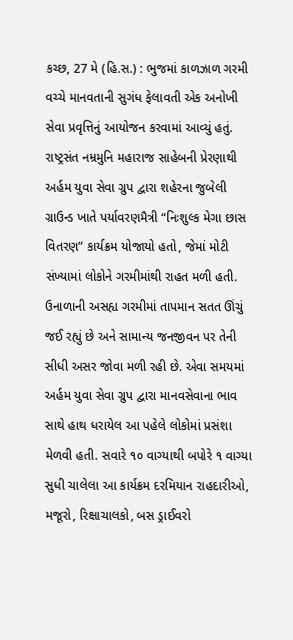કચ્છ, 27 મે (હિ.સ.) : ભુજમાં કાળઝાળ ગરમી વચ્ચે માનવતાની સુગંધ ફેલાવતી એક અનોખી સેવા પ્રવૃત્તિનું આયોજન કરવામાં આવ્યું હતું. રાષ્ટ્રસંત નમ્રમુનિ મહારાજ સાહેબની પ્રેરણાથી અર્હમ યુવા સેવા ગ્રુપ દ્વારા શહેરના જુબેલી ગ્રાઉન્ડ ખાતે પર્યાવરણમૈત્રી “નિઃશુલ્ક મેગા છાસ વિતરણ” કાર્યક્રમ યોજાયો હતો, જેમાં મોટી સંખ્યામાં લોકોને ગરમીમાંથી રાહત મળી હતી.
ઉનાળાની અસહ્ય ગરમીમાં તાપમાન સતત ઊંચું જઈ રહ્યું છે અને સામાન્ય જનજીવન પર તેની સીધી અસર જોવા મળી રહી છે. એવા સમયમાં અર્હમ યુવા સેવા ગ્રુપ દ્વારા માનવસેવાના ભાવ સાથે હાથ ધરાયેલ આ પહેલે લોકોમાં પ્રસંશા મેળવી હતી. સવારે ૧૦ વાગ્યાથી બપોરે ૧ વાગ્યા સુધી ચાલેલા આ કાર્યક્રમ દરમિયાન રાહદારીઓ, મજૂરો, રિક્ષાચાલકો, બસ ડ્રાઈવરો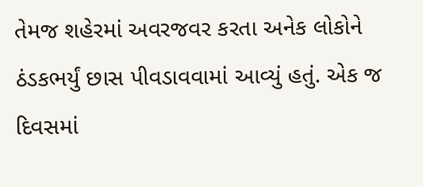તેમજ શહેરમાં અવરજવર કરતા અનેક લોકોને ઠંડકભર્યું છાસ પીવડાવવામાં આવ્યું હતું. એક જ દિવસમાં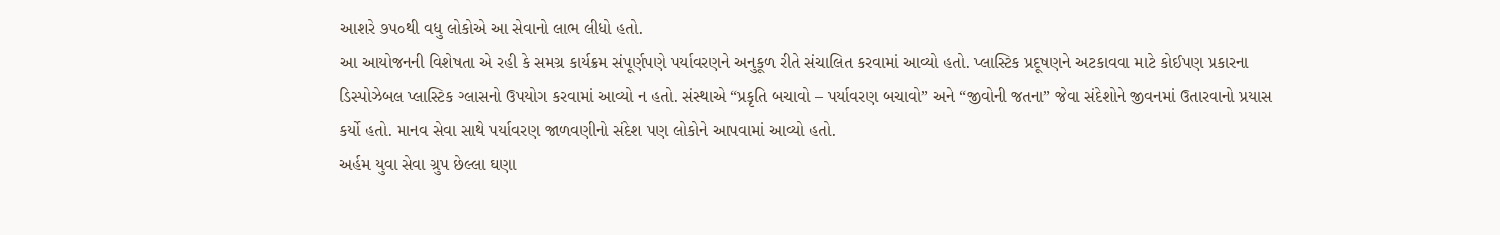આશરે ૭૫૦થી વધુ લોકોએ આ સેવાનો લાભ લીધો હતો.
આ આયોજનની વિશેષતા એ રહી કે સમગ્ર કાર્યક્રમ સંપૂર્ણપણે પર્યાવરણને અનુકૂળ રીતે સંચાલિત કરવામાં આવ્યો હતો. પ્લાસ્ટિક પ્રદૂષણને અટકાવવા માટે કોઈપણ પ્રકારના ડિસ્પોઝેબલ પ્લાસ્ટિક ગ્લાસનો ઉપયોગ કરવામાં આવ્યો ન હતો. સંસ્થાએ “પ્રકૃતિ બચાવો – પર્યાવરણ બચાવો” અને “જીવોની જતના” જેવા સંદેશોને જીવનમાં ઉતારવાનો પ્રયાસ કર્યો હતો. માનવ સેવા સાથે પર્યાવરણ જાળવણીનો સંદેશ પણ લોકોને આપવામાં આવ્યો હતો.
અર્હમ યુવા સેવા ગ્રુપ છેલ્લા ઘણા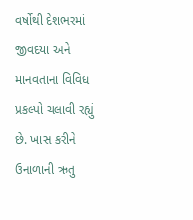વર્ષોથી દેશભરમાં જીવદયા અને માનવતાના વિવિધ પ્રકલ્પો ચલાવી રહ્યું છે. ખાસ કરીને ઉનાળાની ઋતુ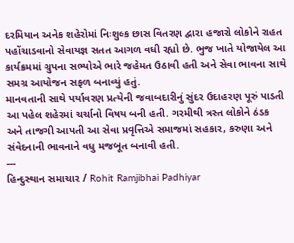દરમિયાન અનેક શહેરોમાં નિઃશુલ્ક છાસ વિતરણ દ્વારા હજારો લોકોને રાહત પહોંચાડવાનો સેવાયજ્ઞ સતત આગળ વધી રહ્યો છે. ભુજ ખાતે યોજાયેલ આ કાર્યક્રમમાં ગ્રુપના સભ્યોએ ભારે જહેમત ઉઠાવી હતી અને સેવા ભાવના સાથે સમગ્ર આયોજન સફળ બનાવ્યું હતું.
માનવતાની સાથે પર્યાવરણ પ્રત્યેની જવાબદારીનું સુંદર ઉદાહરણ પૂરું પાડતી આ પહેલ શહેરમાં ચર્ચાનો વિષય બની હતી. ગરમીથી ત્રસ્ત લોકોને ઠંડક અને તાજગી આપતી આ સેવા પ્રવૃત્તિએ સમાજમાં સહકાર, કરુણા અને સંવેદનાની ભાવનાને વધુ મજબૂત બનાવી હતી.
---
હિન્દુસ્થાન સમાચાર / Rohit Ramjibhai Padhiyar